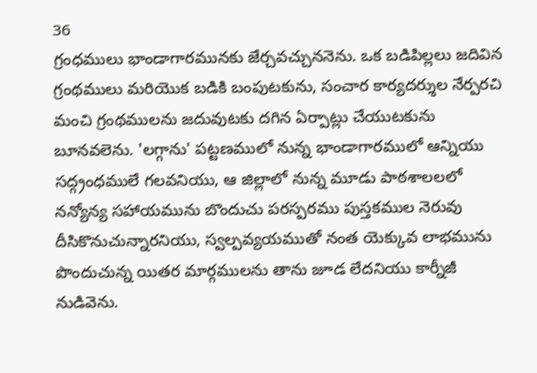36
గ్రంధములు భాండాగారమునకు జేర్చవచ్చుననెను. ఒక బడిపిల్లలు జదివిన గ్రంథములు మరియొక బడికి బంపుటకును, సంచార కార్యదర్శుల నేర్పరచి మంచి గ్రంథములను జదువుటకు దగిన ఏర్పాట్లు చేయుటకును బూనవలెను. 'లగ్గాను' పట్టణములో నున్న భాండాగారములో ఆన్నియు సద్గ్రంధములే గలవనియు, ఆ జిల్లాలో నున్న మూడు పాఠశాలలలో నన్యోన్య సహాయమును బొందుచు పరస్పరము పుస్తకముల నెరువు దీసికొనుచున్నారనియు, స్వల్పవ్యయముతో నంత యెక్కువ లాభమును పొందుచున్న యితర మార్గములను తాను జూడ లేదనియు కార్నీజీ నుడివెను.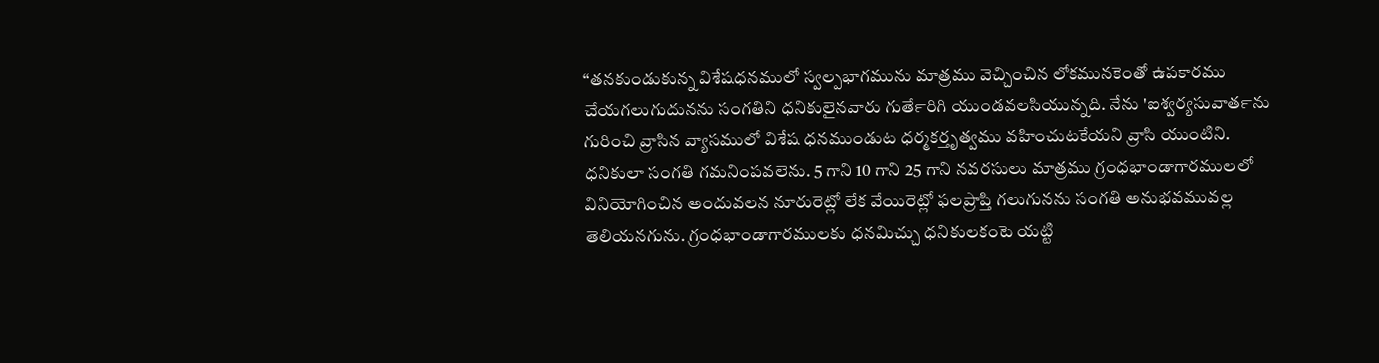“తనకుండుకున్న విశేషధనములో స్వల్పభాగమును మాత్రము వెచ్చించిన లోకమునకెంతో ఉపకారము చేయగలుగుదునను సంగతిని ధనికులైనవారు గుతే౯రిగి యుండవలసియున్నది. నేను 'ఐశ్వర్యసువాత౯ను గురించి వ్రాసిన వ్యాసములో విశేష ధనముండుట ధర్మకర్తృత్వము వహించుటకేయని వ్రాసి యుంటిని. ధనికులా సంగతి గమనింపవలెను. 5 గాని 10 గాని 25 గాని నవరసులు మాత్రము గ్రంధభాండాగారములలో వినియోగించిన అందువలన నూరురెట్లో లేక వేయిరెట్లో ఫలప్రాప్తి గలుగునను సంగతి అనుభవమువల్ల తెలియనగును. గ్రంధభాండాగారములకు ధనమిచ్చు ధనికులకంటె యట్టి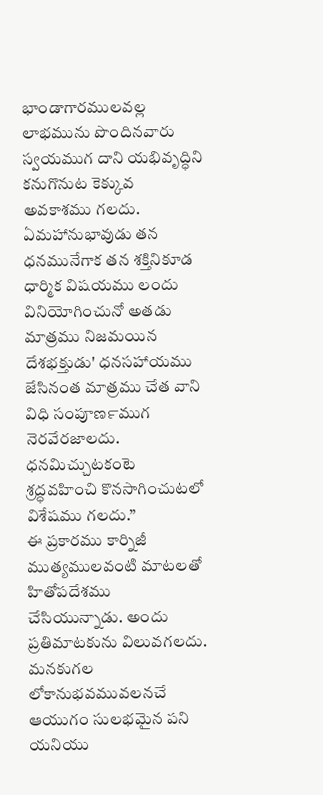భాండాగారములవల్ల లాభమును పొందినవారు స్వయముగ దాని యభివృద్ధిని కనుగొనుట కెక్కువ అవకాశము గలదు. ఏమహానుభావుడు తన ధనమునేగాక తన శక్తినికూడ ధార్మిక విషయము లందు వినియోగించునో అతడు మాత్రము నిజమయిన దేశభక్తుడు' ధనసహాయము జేసినంత మాత్రము చేత వాని విధి సంపూణ౯ముగ నెరవేరజాలదు. ధనమిచ్చుటకంటె శ్రద్ధవహించి కొనసాగించుటలో విశేషము గలదు.”
ఈ ప్రకారము కార్నిజీ ముత్యములవంటి మాటలతో హితోపదేశము చేసియున్నాడు. అందు ప్రతిమాటకును విలువగలదు. మనకుగల లోకానుభవమువలనచే ఆయుగం సులభమైన పని యనియు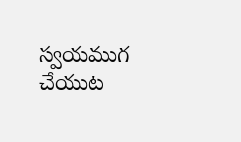స్వయముగ చేయుట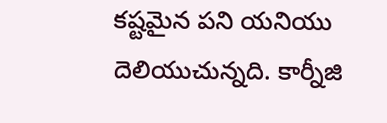కష్టమైన పని యనియు దెలియుచున్నది. కార్నీజి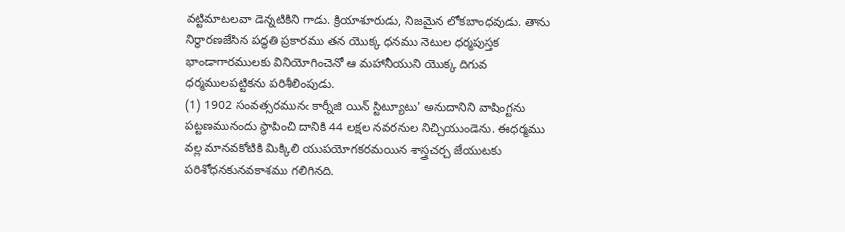వట్టిమాటలవా డెన్నటికిని గాడు. క్రియాశూరుడు, నిజమైన లోకబాంధవుడు. తాను నిర్ధారణజేసిన పద్ధతి ప్రకారము తన యొక్క ధనము నెటుల ధర్మపుస్తక భాండాగారములకు వినియోగించెనో ఆ మహానీయుని యొక్క దిగువ ధర్మములపట్టికను పరిశీలింపుడు.
(1) 1902 సంవత్సరమునఁ కార్నీజి యిన్ స్టిట్యూటు' అనుదానిని వాషింగ్టను పట్టణమునందు స్థాపించి దానికి 44 లక్షల నవరనుల నిచ్చియుండెను. ఈధర్మము వల్ల మానవకోటికి మిక్కిలి యుపయోగకరమయిన శాస్త్రచర్చ జేయుటకు పరిశోధనకునవకాశము గలిగినది.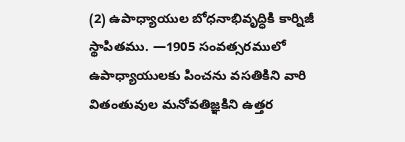(2) ఉపాధ్యాయుల బోధనాభివృద్ధికి కార్నిజీ స్థాపితము. —1905 సంవత్సరములో ఉపాధ్యాయులకు పించను వసతికిని వారి వితంతువుల మనోవతిజ్ఞకిని ఉత్తర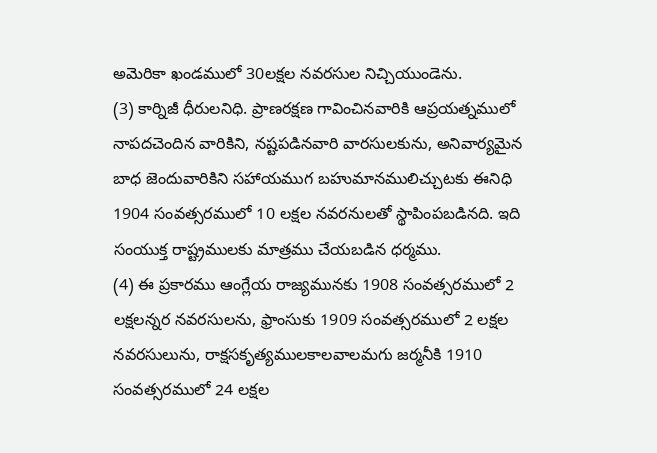అమెరికా ఖండములో 30లక్షల నవరసుల నిచ్చియుండెను.
(3) కార్నిజీ ధీరులనిధి. ప్రాణరక్షణ గావించినవారికి ఆప్రయత్నములో నాపదచెందిన వారికిని, నష్టపడినవారి వారసులకును, అనివార్యమైన బాధ జెందువారికిని సహాయముగ బహుమానములిచ్చుటకు ఈనిధి 1904 సంవత్సరములో 10 లక్షల నవరనులతో స్థాపింపబడినది. ఇది సంయుక్త రాష్ట్రములకు మాత్రము చేయబడిన ధర్మము.
(4) ఈ ప్రకారము ఆంగ్లేయ రాజ్యమునకు 1908 సంవత్సరములో 2 లక్షలన్నర నవరసులను, ఫ్రాంసుకు 1909 సంవత్సరములో 2 లక్షల నవరసులును, రాక్షసకృత్యములకాలవాలమగు జర్మనీకి 1910 సంవత్సరములో 24 లక్షల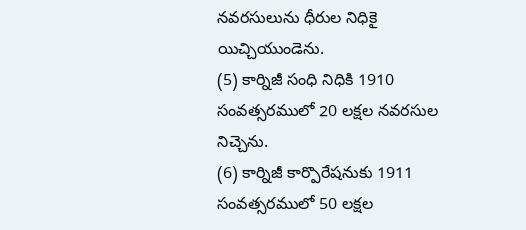నవరసులును ధీరుల నిధికై యిచ్చియుండెను.
(5) కార్నిజీ సంధి నిధికి 1910 సంవత్సరములో 20 లక్షల నవరసుల నిచ్చెను.
(6) కార్నిజీ కార్పొరేషనుకు 1911 సంవత్సరములో 50 లక్షల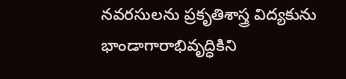నవరసులను ప్రకృతిశాస్త్ర విద్యకును భాండాగారాభివృద్ధికిని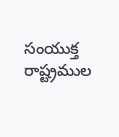సంయుక్త రాష్ట్రముల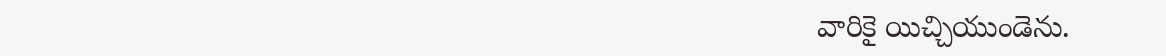వారికై యిచ్చియుండెను.